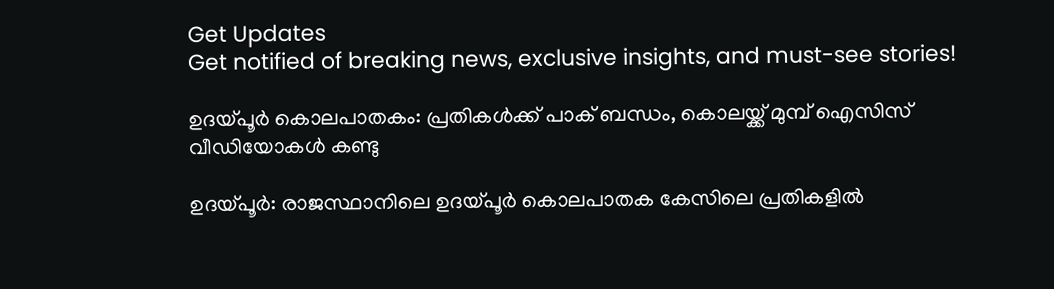Get Updates
Get notified of breaking news, exclusive insights, and must-see stories!

ഉദയ്പൂര്‍ കൊലപാതകം: പ്രതികള്‍ക്ക് പാക് ബന്ധം, കൊലയ്ക്ക് മുമ്പ് ഐസിസ് വീഡിയോകള്‍ കണ്ടു

ഉദയ്പൂര്‍: രാജസ്ഥാനിലെ ഉദയ്പൂര്‍ കൊലപാതക കേസിലെ പ്രതികളില്‍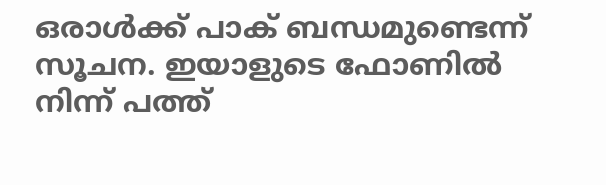ഒരാള്‍ക്ക് പാക് ബന്ധമുണ്ടെന്ന് സൂചന. ഇയാളുടെ ഫോണില്‍ നിന്ന് പത്ത്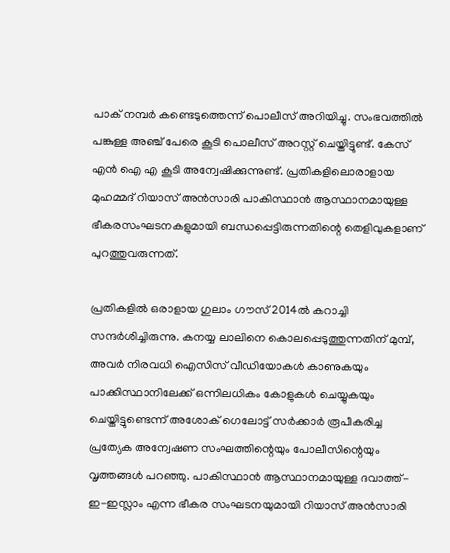പാക് നമ്പര്‍ കണ്ടെടുത്തെന്ന് പൊലീസ് അറിയിച്ചു. സംഭവത്തില്‍ പങ്കുള്ള അഞ്ച് പേരെ കൂടി പൊലീസ് അറസ്റ്റ് ചെയ്തിട്ടുണ്ട്. കേസ് എന്‍ ഐ എ കൂടി അന്വേഷിക്കുന്നുണ്ട്. പ്രതികളിലൊരാളായ മുഹമ്മദ് റിയാസ് അന്‍സാരി പാകിസ്ഥാന്‍ ആസ്ഥാനമായുള്ള ഭീകരസംഘടനകളുമായി ബന്ധപ്പെട്ടിരുന്നതിന്റെ തെളിവുകളാണ് പുറത്തുവരുന്നത്.

പ്രതികളില്‍ ഒരാളായ ഗുലാം ഗൗസ് 2014ല്‍ കറാച്ചി സന്ദര്‍ശിച്ചിരുന്നു. കനയ്യ ലാലിനെ കൊലപ്പെടുത്തുന്നതിന് മുമ്പ്, അവര്‍ നിരവധി ഐസിസ് വീഡിയോകള്‍ കാണുകയും പാക്കിസ്ഥാനിലേക്ക് ഒന്നിലധികം കോളുകള്‍ ചെയ്യുകയും ചെയ്തിട്ടുണ്ടെന്ന് അശോക് ഗെലോട്ട് സര്‍ക്കാര്‍ രൂപീകരിച്ച പ്രത്യേക അന്വേഷണ സംഘത്തിന്റെയും പോലീസിന്റെയും വൃത്തങ്ങള്‍ പറഞ്ഞു. പാകിസ്ഥാന്‍ ആസ്ഥാനമായുള്ള ദവാത്ത്-ഇ-ഇസ്ലാം എന്ന ഭീകര സംഘടനയുമായി റിയാസ് അന്‍സാരി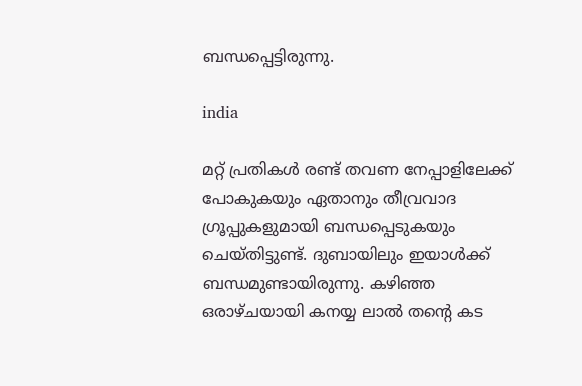ബന്ധപ്പെട്ടിരുന്നു.

india

മറ്റ് പ്രതികള്‍ രണ്ട് തവണ നേപ്പാളിലേക്ക് പോകുകയും ഏതാനും തീവ്രവാദ ഗ്രൂപ്പുകളുമായി ബന്ധപ്പെടുകയും ചെയ്തിട്ടുണ്ട്. ദുബായിലും ഇയാള്‍ക്ക് ബന്ധമുണ്ടായിരുന്നു. കഴിഞ്ഞ ഒരാഴ്ചയായി കനയ്യ ലാല്‍ തന്റെ കട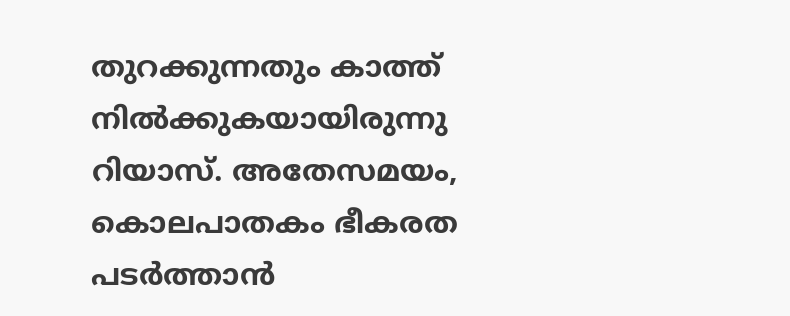തുറക്കുന്നതും കാത്ത് നില്‍ക്കുകയായിരുന്നു റിയാസ്. അതേസമയം, കൊലപാതകം ഭീകരത പടര്‍ത്താന്‍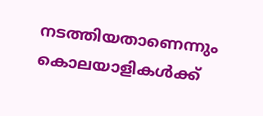നടത്തിയതാണെന്നും കൊലയാളികള്‍ക്ക്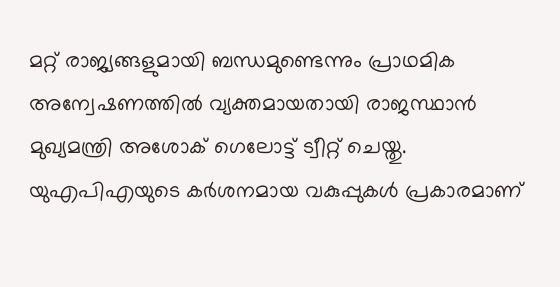മറ്റ് രാജ്യങ്ങളുമായി ബന്ധമുണ്ടെന്നും പ്രാഥമിക അന്വേഷണത്തില്‍ വ്യക്തമായതായി രാജസ്ഥാന്‍ മുഖ്യമന്ത്രി അശോക് ഗെലോട്ട് ട്വീറ്റ് ചെയ്തു. യുഎപിഎയുടെ കര്‍ശനമായ വകുപ്പുകള്‍ പ്രകാരമാണ്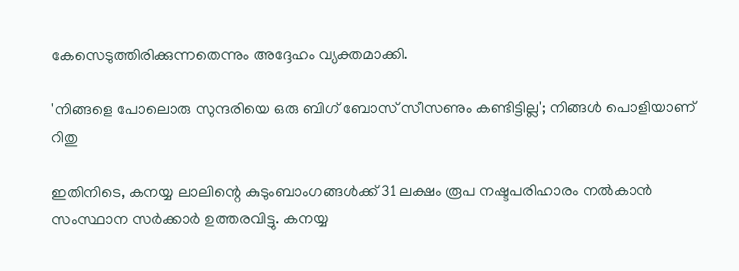കേസെടുത്തിരിക്കുന്നതെന്നും അദ്ദേഹം വ്യക്തമാക്കി.

'നിങ്ങളെ പോലൊരു സുന്ദരിയെ ഒരു ബിഗ് ബോസ് സീസണും കണ്ടിട്ടില്ല'; നിങ്ങൾ പൊളിയാണ് റിതു

ഇതിനിടെ, കനയ്യ ലാലിന്റെ കുടുംബാംഗങ്ങള്‍ക്ക് 31 ലക്ഷം രൂപ നഷ്ടപരിഹാരം നല്‍കാന്‍ സംസ്ഥാന സര്‍ക്കാര്‍ ഉത്തരവിട്ടു. കനയ്യ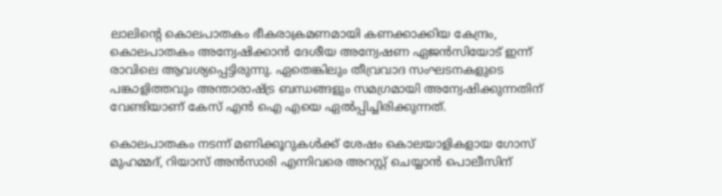ലാലിന്റെ കൊലപാതകം ഭീകരാക്രമണമായി കണക്കാക്കിയ കേന്ദ്രം, കൊലപാതകം അന്വേഷിക്കാന്‍ ദേശീയ അന്വേഷണ ഏജന്‍സിയോട് ഇന്ന് രാവിലെ ആവശ്യപ്പെട്ടിരുന്നു. ഏതെങ്കിലും തീവ്രവാദ സംഘടനകളുടെ പങ്കാളിത്തവും അന്താരാഷ്ട്ര ബന്ധങ്ങളും സമഗ്രമായി അന്വേഷിക്കുന്നതിന് വേണ്ടിയാണ് കേസ് എന്‍ ഐ എയെ ഏല്‍പ്പിച്ചിരിക്കുന്നത്.

കൊലപാതകം നടന്ന് മണിക്കൂറുകള്‍ക്ക് ശേഷം കൊലയാളികളായ ഗോസ് മുഹമ്മദ്, റിയാസ് അന്‍സാരി എന്നിവരെ അറസ്റ്റ് ചെയ്യാന്‍ പൊലീസിന്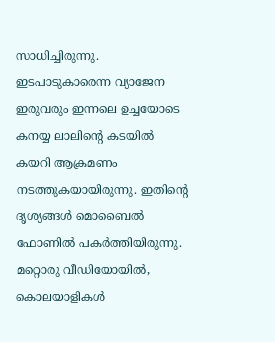സാധിച്ചിരുന്നു. ഇടപാടുകാരെന്ന വ്യാജേന ഇരുവരും ഇന്നലെ ഉച്ചയോടെ കനയ്യ ലാലിന്റെ കടയില്‍ കയറി ആക്രമണം നടത്തുകയായിരുന്നു. ഇതിന്റെ ദൃശ്യങ്ങള്‍ മൊബൈല്‍ ഫോണില്‍ പകര്‍ത്തിയിരുന്നു. മറ്റൊരു വീഡിയോയില്‍, കൊലയാളികള്‍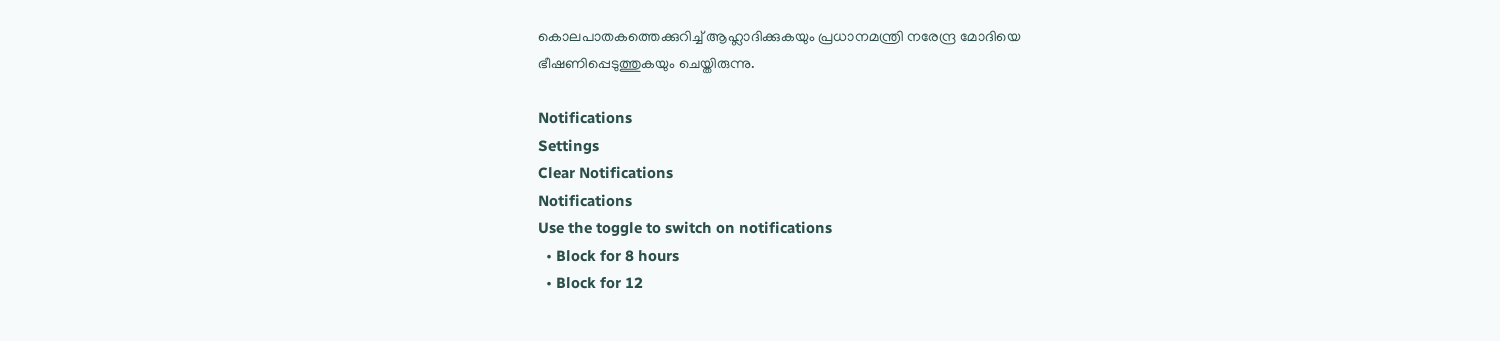കൊലപാതകത്തെക്കുറിച്ച് ആഹ്ലാദിക്കുകയും പ്രധാനമന്ത്രി നരേന്ദ്ര മോദിയെ ഭീഷണിപ്പെടുത്തുകയും ചെയ്തിരുന്നു.

Notifications
Settings
Clear Notifications
Notifications
Use the toggle to switch on notifications
  • Block for 8 hours
  • Block for 12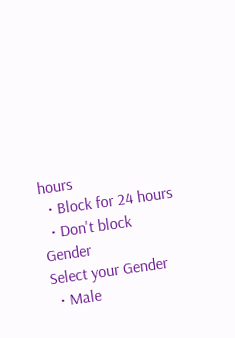hours
  • Block for 24 hours
  • Don't block
Gender
Select your Gender
  • Male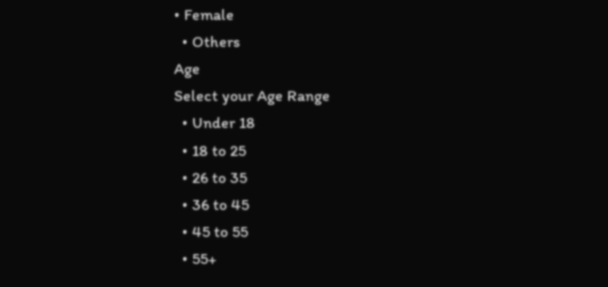• Female
  • Others
Age
Select your Age Range
  • Under 18
  • 18 to 25
  • 26 to 35
  • 36 to 45
  • 45 to 55
  • 55+